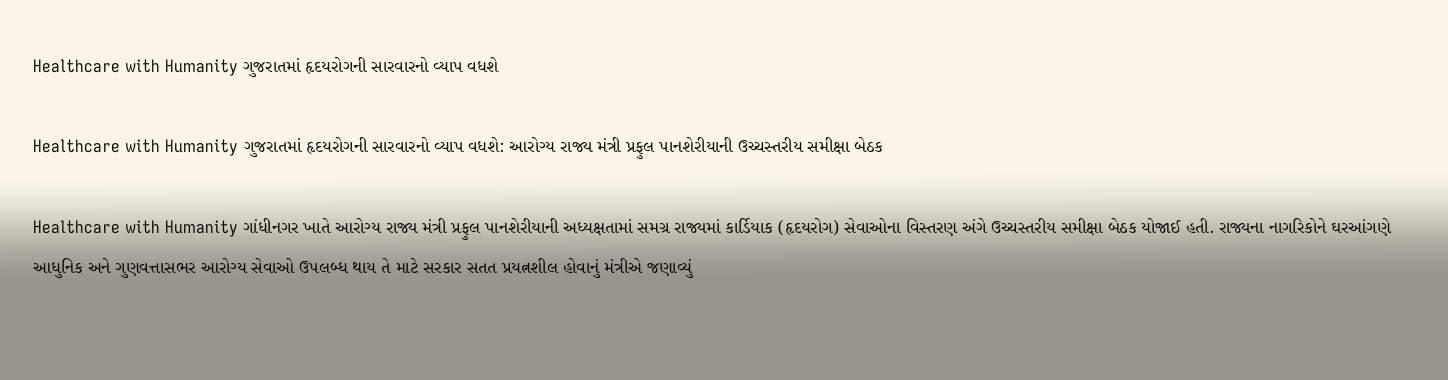Healthcare with Humanity ગુજરાતમાં હૃદયરોગની સારવારનો વ્યાપ વધશે

Healthcare with Humanity ગુજરાતમાં હૃદયરોગની સારવારનો વ્યાપ વધશે: આરોગ્ય રાજ્ય મંત્રી પ્રફુલ પાનશેરીયાની ઉચ્ચસ્તરીય સમીક્ષા બેઠક

Healthcare with Humanity ગાંધીનગર ખાતે આરોગ્ય રાજ્ય મંત્રી પ્રફુલ પાનશેરીયાની અધ્યક્ષતામાં સમગ્ર રાજ્યમાં કાર્ડિયાક (હૃદયરોગ) સેવાઓના વિસ્તરણ અંગે ઉચ્ચસ્તરીય સમીક્ષા બેઠક યોજાઈ હતી. રાજ્યના નાગરિકોને ઘરઆંગણે આધુનિક અને ગુણવત્તાસભર આરોગ્ય સેવાઓ ઉપલબ્ધ થાય તે માટે સરકાર સતત પ્રયત્નશીલ હોવાનું મંત્રીએ જણાવ્યું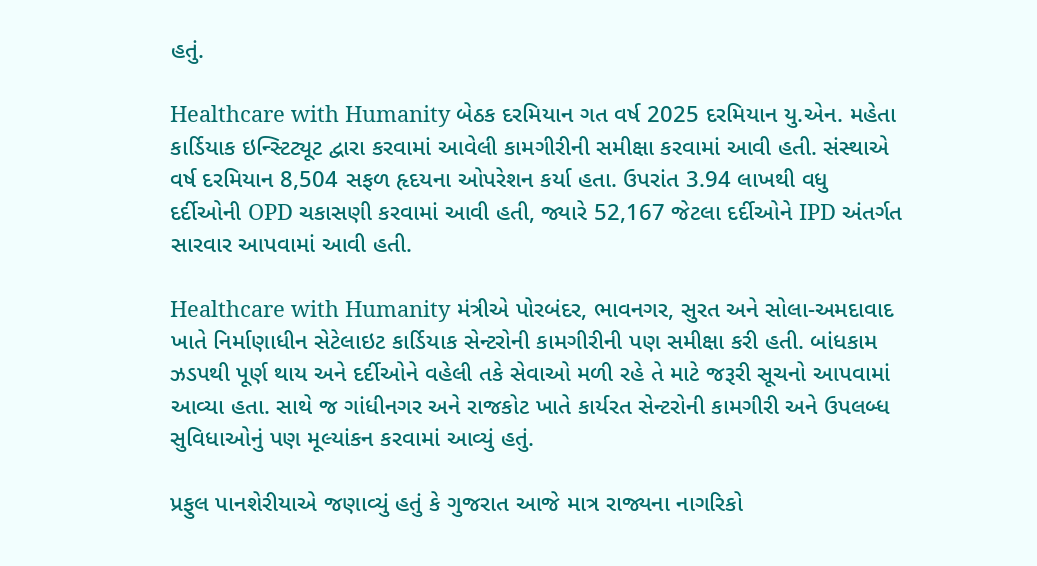હતું.

Healthcare with Humanity બેઠક દરમિયાન ગત વર્ષ 2025 દરમિયાન યુ.એન. મહેતા કાર્ડિયાક ઇન્સ્ટિટ્યૂટ દ્વારા કરવામાં આવેલી કામગીરીની સમીક્ષા કરવામાં આવી હતી. સંસ્થાએ વર્ષ દરમિયાન 8,504 સફળ હૃદયના ઓપરેશન કર્યા હતા. ઉપરાંત 3.94 લાખથી વધુ દર્દીઓની OPD ચકાસણી કરવામાં આવી હતી, જ્યારે 52,167 જેટલા દર્દીઓને IPD અંતર્ગત સારવાર આપવામાં આવી હતી.

Healthcare with Humanity મંત્રીએ પોરબંદર, ભાવનગર, સુરત અને સોલા-અમદાવાદ ખાતે નિર્માણાધીન સેટેલાઇટ કાર્ડિયાક સેન્ટરોની કામગીરીની પણ સમીક્ષા કરી હતી. બાંધકામ ઝડપથી પૂર્ણ થાય અને દર્દીઓને વહેલી તકે સેવાઓ મળી રહે તે માટે જરૂરી સૂચનો આપવામાં આવ્યા હતા. સાથે જ ગાંધીનગર અને રાજકોટ ખાતે કાર્યરત સેન્ટરોની કામગીરી અને ઉપલબ્ધ સુવિધાઓનું પણ મૂલ્યાંકન કરવામાં આવ્યું હતું.

પ્રફુલ પાનશેરીયાએ જણાવ્યું હતું કે ગુજરાત આજે માત્ર રાજ્યના નાગરિકો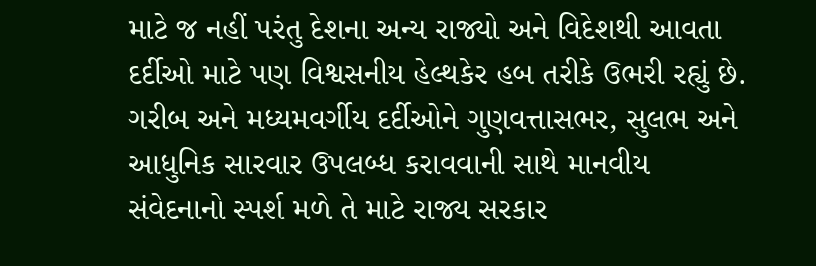માટે જ નહીં પરંતુ દેશના અન્ય રાજ્યો અને વિદેશથી આવતા દર્દીઓ માટે પણ વિશ્વસનીય હેલ્થકેર હબ તરીકે ઉભરી રહ્યું છે. ગરીબ અને મધ્યમવર્ગીય દર્દીઓને ગુણવત્તાસભર, સુલભ અને આધુનિક સારવાર ઉપલબ્ધ કરાવવાની સાથે માનવીય સંવેદનાનો સ્પર્શ મળે તે માટે રાજ્ય સરકાર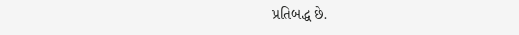પ્રતિબદ્ધ છે.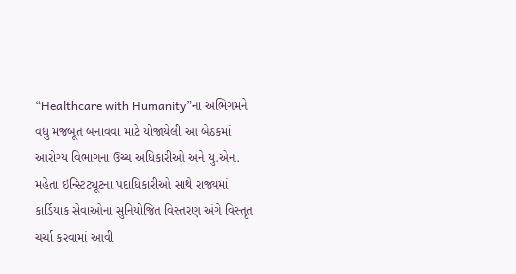“Healthcare with Humanity”ના અભિગમને વધુ મજબૂત બનાવવા માટે યોજાયેલી આ બેઠકમાં આરોગ્ય વિભાગના ઉચ્ચ અધિકારીઓ અને યુ.એન. મહેતા ઇન્સ્ટિટ્યૂટના પદાધિકારીઓ સાથે રાજ્યમાં કાર્ડિયાક સેવાઓના સુનિયોજિત વિસ્તરણ અંગે વિસ્તૃત ચર્ચા કરવામાં આવી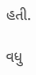હતી.

વધુ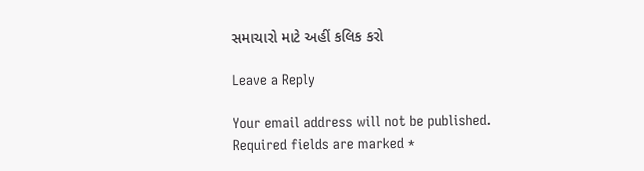સમાચારો માટે અહીં કલિક કરો

Leave a Reply

Your email address will not be published. Required fields are marked *